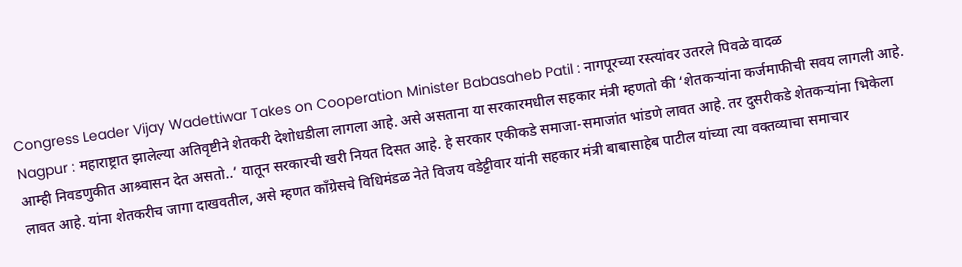Congress Leader Vijay Wadettiwar Takes on Cooperation Minister Babasaheb Patil : नागपूरच्या रस्त्यांवर उतरले पिवळे वादळ
Nagpur : महाराष्ट्रात झालेल्या अतिवृष्टीने शेतकरी देशोधडीला लागला आहे. असे असताना या सरकारमधील सहकार मंत्री म्हणतो की ‘शेतकऱ्यांना कर्जमाफीची सवय लागली आहे. आम्ही निवडणुकीत आश्र्वासन देत असतो..’ यातून सरकारची खरी नियत दिसत आहे. हे सरकार एकीकडे समाजा-समाजांत भांडणे लावत आहे. तर दुसरीकडे शेतकऱ्यांना भिकेला लावत आहे. यांना शेतकरीच जागा दाखवतील, असे म्हणत काँग्रेसचे विधिमंडळ नेते विजय वडेट्टीवार यांनी सहकार मंत्री बाबासाहेब पाटील यांच्या त्या वक्तव्याचा समाचार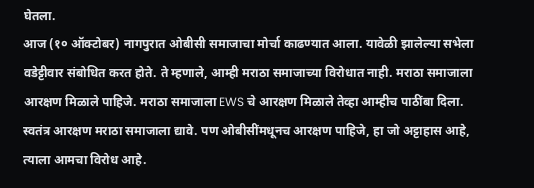घेतला.
आज (१० ऑक्टोबर) नागपुरात ओबीसी समाजाचा मोर्चा काढण्यात आला. यावेळी झालेल्या सभेला वडेट्टीवार संबोधित करत होते. ते म्हणाले, आम्ही मराठा समाजाच्या विरोधात नाही. मराठा समाजाला आरक्षण मिळाले पाहिजे. मराठा समाजाला EWS चे आरक्षण मिळाले तेव्हा आम्हीच पाठींबा दिला. स्वतंत्र आरक्षण मराठा समाजाला द्यावे. पण ओबीसींमधूनच आरक्षण पाहिजे, हा जो अट्टाहास आहे, त्याला आमचा विरोध आहे.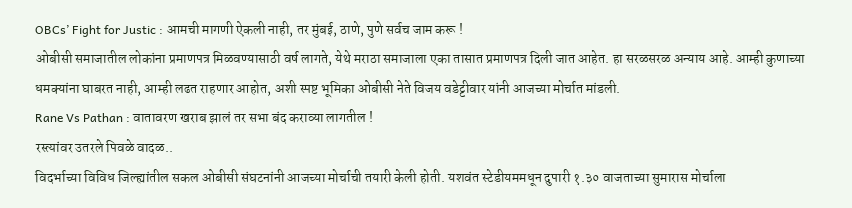OBCs’ Fight for Justic : आमची मागणी ऐकली नाही, तर मुंबई, ठाणे, पुणे सर्वच जाम करू !
ओबीसी समाजातील लोकांना प्रमाणपत्र मिळवण्यासाठी वर्ष लागते, येथे मराठा समाजाला एका तासात प्रमाणपत्र दिली जात आहेत. हा सरळसरळ अन्याय आहे. आम्ही कुणाच्या धमक्यांना घाबरत नाही, आम्ही लढत राहणार आहोत, अशी स्पष्ट भूमिका ओबीसी नेते विजय वडेट्टीवार यांनी आजच्या मोर्चात मांडली.
Rane Vs Pathan : वातावरण खराब झालं तर सभा बंद कराव्या लागतील !
रस्त्यांवर उतरले पिवळे वादळ..
विदर्भाच्या विविध जिल्ह्यांतील सकल ओबीसी संघटनांनी आजच्या मोर्चाची तयारी केली होती. यशवंत स्टेडीयममधून दुपारी १.३० वाजताच्या सुमारास मोर्चाला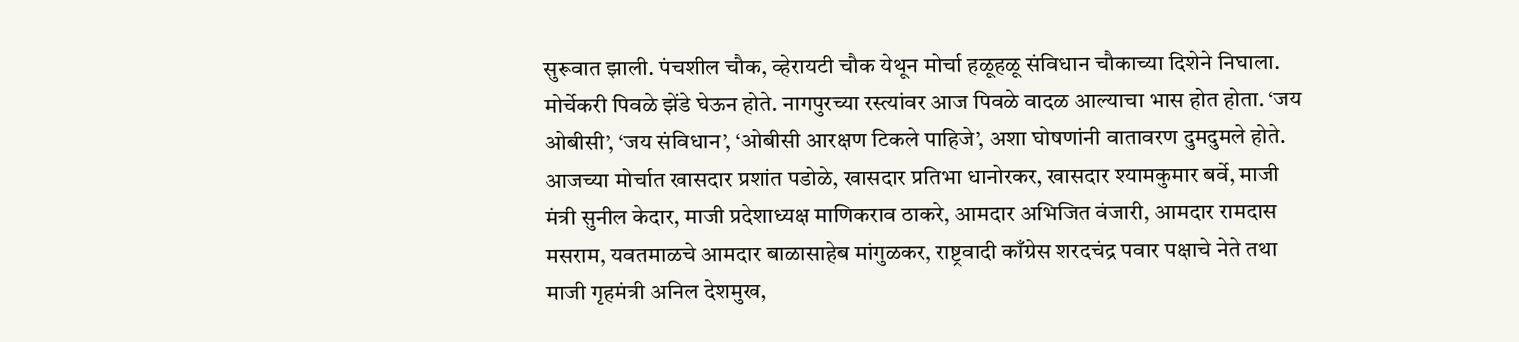सुरूवात झाली. पंचशील चौक, व्हेरायटी चौक येथून मोर्चा हळूहळू संविधान चौकाच्या दिशेने निघाला. मोर्चेकरी पिवळे झेंडे घेऊन होते. नागपुरच्या रस्त्यांवर आज पिवळे वादळ आल्याचा भास होत होता. ‘जय ओबीसी’, ‘जय संविधान’, ‘ओबीसी आरक्षण टिकले पाहिजे’, अशा घोषणांनी वातावरण दुमदुमले होते.
आजच्या मोर्चात खासदार प्रशांत पडोळे, खासदार प्रतिभा धानोरकर, खासदार श्यामकुमार बर्वे, माजी मंत्री सुनील केदार, माजी प्रदेशाध्यक्ष माणिकराव ठाकरे, आमदार अभिजित वंजारी, आमदार रामदास मसराम, यवतमाळचे आमदार बाळासाहेब मांगुळकर, राष्ट्रवादी काँग्रेस शरदचंद्र पवार पक्षाचे नेते तथा माजी गृहमंत्री अनिल देशमुख,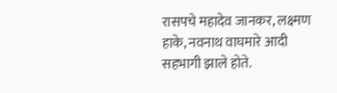रासपचे महादेव जानकर, लक्ष्मण हाके, नवनाथ वाघमारे आदी सहभागी झाले होते.